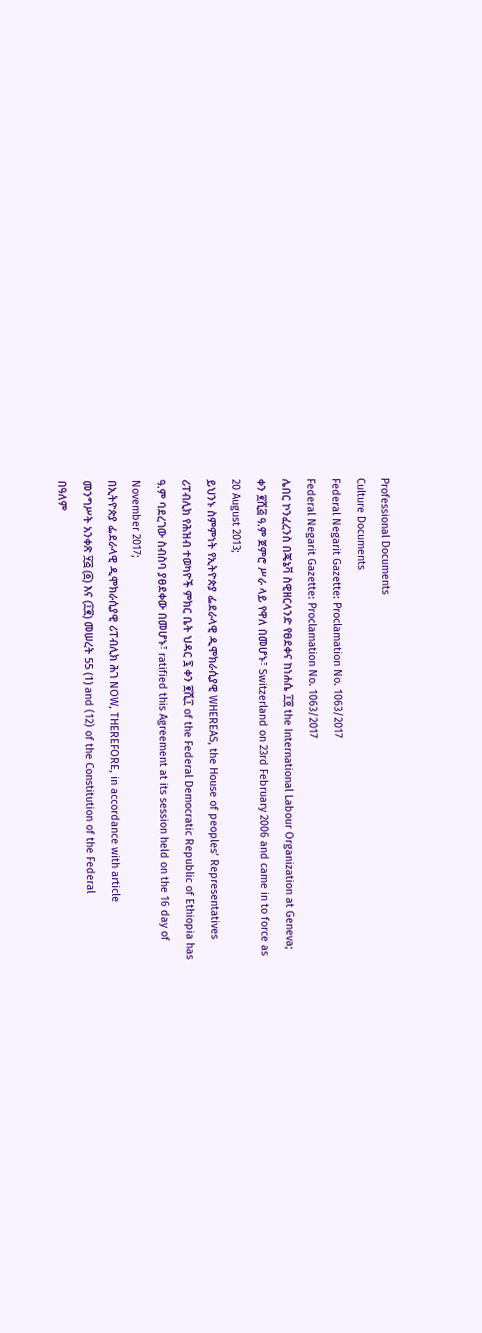Professional Documents
Culture Documents
Federal Negarit Gazette: Proclamation No. 1063/2017
Federal Negarit Gazette: Proclamation No. 1063/2017
ሌበር ኮንፈረንስ በጄኔቫ ስዊዘርላንድ የፀደቀና ከነሐሴ ፲፬ the International Labour Organization at Geneva;
ቀን ፪ሺ፭ ዓ.ም ጀምሮ ሥራ ላይ የዋለ በመሆኑ፣ Switzerland on 23rd February 2006 and came in to force as
20 August 2013;
ይህንኑ ስምምነት የኢትዮጵያ ፌደራላዊ ዲሞክራሲያዊ WHEREAS, the House of peoples’ Representatives
ሪፐብሊክ የሕዝብ ተወካዮች ምክር ቤት ህዳር ፯ ቀን ፪ሺ፲ of the Federal Democratic Republic of Ethiopia has
ዓ.ም ባደረገው ስብስባ ያፀደቀው በመሆኑ፣ ratified this Agreement at its session held on the 16 day of
November 2017;
በኢትዮጵያ ፌደራላዊ ዲሞክራሲያዊ ሪፐብሊክ ሕገ NOW, THEREFORE, in accordance with article
መንግሥት አንቀጽ ፶፭ (፩) እና (፲፪) መሠረት 55 (1) and (12) of the Constitution of the Federal
በዓለም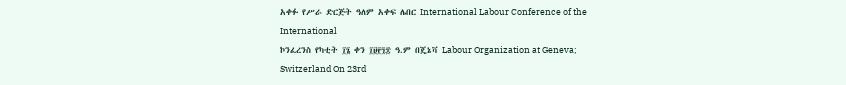አቀፉ የሥራ ድርጅት ዓለም አቀፍ ሌበር International Labour Conference of the International
ኮንፈረንስ የካቲት ፲፮ ቀን ፲፱፻፺፰ ዓ.ም በጄኔቫ Labour Organization at Geneva; Switzerland On 23rd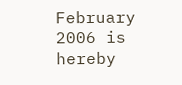February 2006 is hereby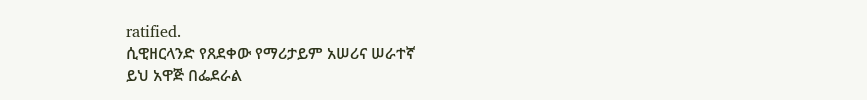ratified.
ሲዊዘርላንድ የጸደቀው የማሪታይም አሠሪና ሠራተኛ
ይህ አዋጅ በፌደራል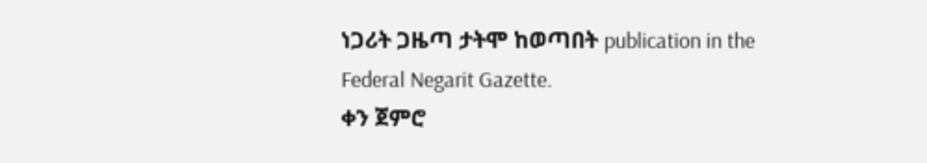ነጋሪት ጋዜጣ ታትሞ ከወጣበት publication in the Federal Negarit Gazette.
ቀን ጀምሮ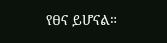የፀና ይሆናል።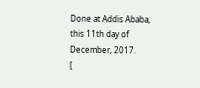Done at Addis Ababa, this 11th day of December, 2017.
[